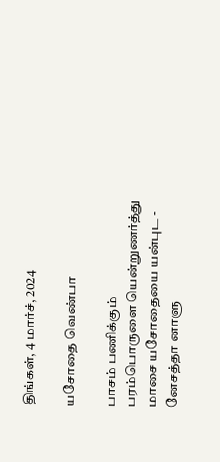திங்கள், 4 மார்ச், 2024

யசோதை வெண்பா

பாசம் பணிக்கும் பரம்பொருளை யென்றுணர்த்து மாசை யசோதையை யன்புட - னேசத்தா னாளு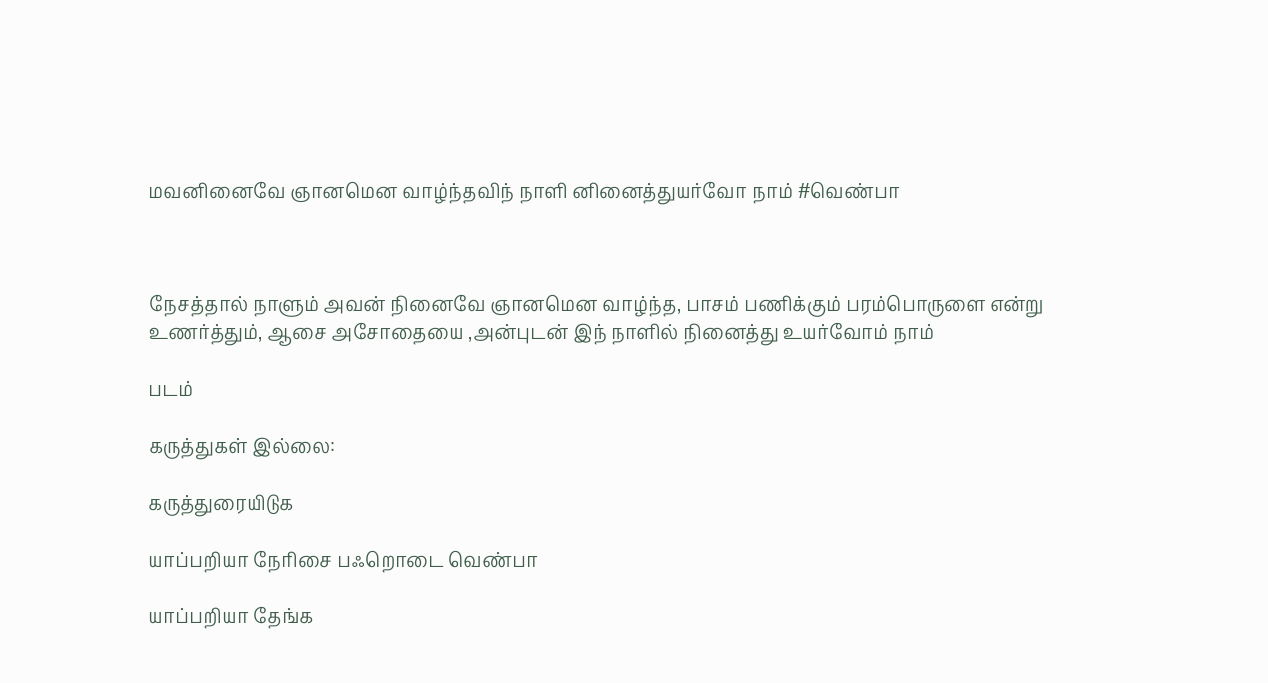மவனினைவே ஞானமென வாழ்ந்தவிந் நாளி னினைத்துயர்வோ நாம் #வெண்பா



நேசத்தால் நாளும் அவன் நினைவே ஞானமென வாழ்ந்த, பாசம் பணிக்கும் பரம்பொருளை என்று உணர்த்தும், ஆசை அசோதையை ,அன்புடன் இந் நாளில் நினைத்து உயர்வோம் நாம்

படம்

கருத்துகள் இல்லை:

கருத்துரையிடுக

யாப்பறியா நேரிசை பஃறொடை வெண்பா

யாப்பறியா தேங்க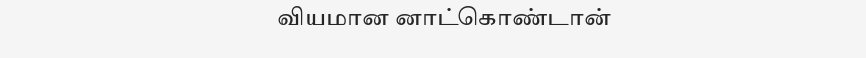வியமான னாட்கொண்டான்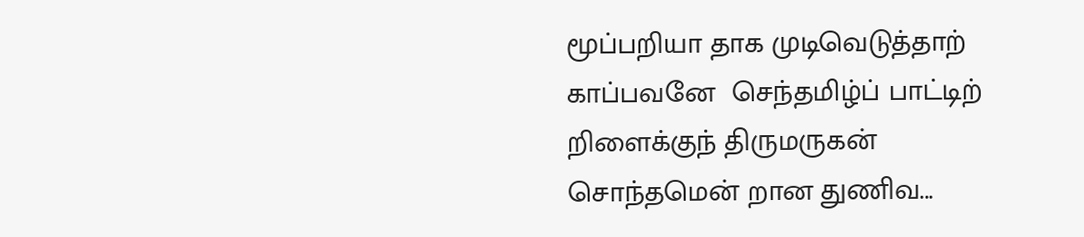மூப்பறியா தாக முடிவெடுத்தாற்  காப்பவனே  செந்தமிழ்ப் பாட்டிற் றிளைக்குந் திருமருகன்  சொந்தமென் றான துணிவ...